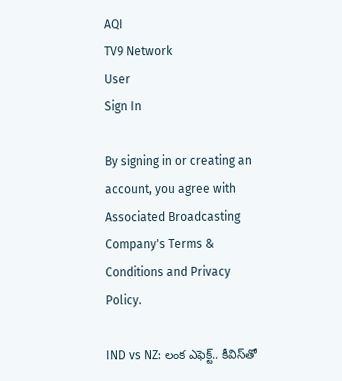AQI
TV9 Network
User
Sign In

By signing in or creating an account, you agree with Associated Broadcasting Company's Terms & Conditions and Privacy Policy.

IND vs NZ: లంక ఎఫెక్ట్.. కీవిస్‌తో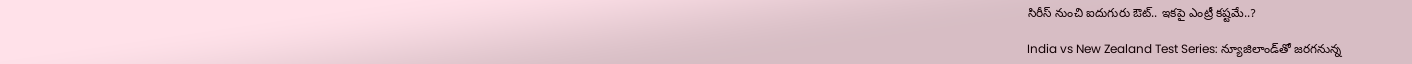సిరీస్ నుంచి ఐదుగురు ఔట్.. ఇకపై ఎంట్రీ కష్టమే..?

India vs New Zealand Test Series: న్యూజిలాండ్‌తో జరగనున్న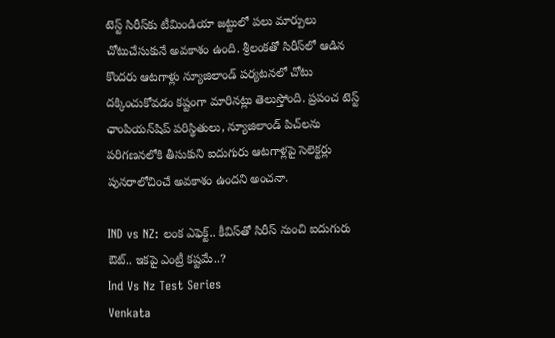టెస్ట్ సిరీస్‌కు టీమిండియా జట్టులో పలు మార్పులు చోటుచేసుకునే అవకాశం ఉంది. శ్రీలంకతో సిరీస్‌లో ఆడిన కొందరు ఆటగాళ్లు న్యూజిలాండ్ పర్యటనలో చోటు దక్కించుకోవడం కష్టంగా మారినట్లు తెలుస్తోంది. ప్రపంచ టెస్ట్ ఛాంపియన్‌షిప్ పరిస్థితులు, న్యూజిలాండ్ పిచ్‌లను పరిగణనలోకి తీసుకుని ఐదుగురు ఆటగాళ్లపై సెలెక్టర్లు పునరాలోచించే అవకాశం ఉందని అంచనా.

IND vs NZ: లంక ఎఫెక్ట్.. కీవిస్‌తో సిరీస్ నుంచి ఐదుగురు ఔట్.. ఇకపై ఎంట్రీ కష్టమే..?
Ind Vs Nz Test Series
Venkata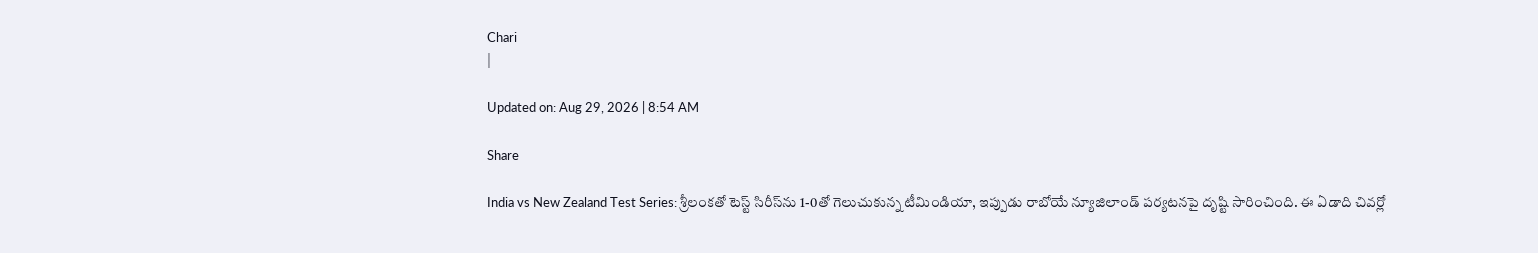Chari
|

Updated on: Aug 29, 2026 | 8:54 AM

Share

India vs New Zealand Test Series: శ్రీలంకతో టెస్ట్ సిరీస్‌ను 1-0తో గెలుచుకున్న టీమిండియా, ఇప్పుడు రాబోయే న్యూజిలాండ్ పర్యటనపై దృష్టి సారించింది. ఈ ఏడాది చివర్లో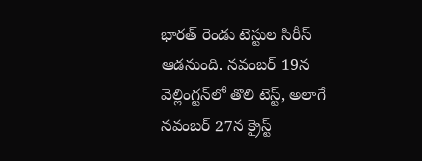భారత్ రెండు టెస్టుల సిరీస్ ఆడనుంది. నవంబర్ 19న వెల్లింగ్టన్‌లో తొలి టెస్ట్, అలాగే నవంబర్ 27న క్రైస్ట్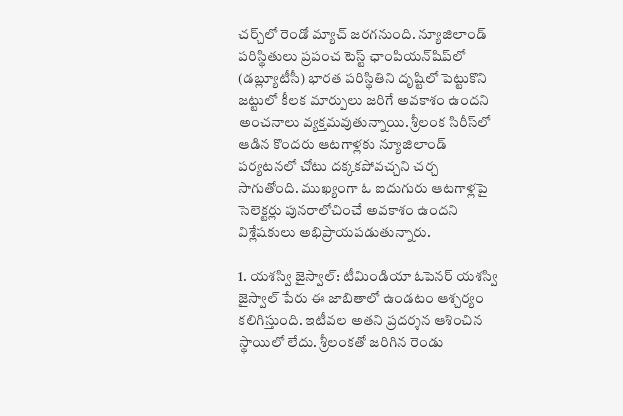చర్చ్‌లో రెండో మ్యాచ్ జరగనుంది. న్యూజిలాండ్ పరిస్థితులు ప్రపంచ టెస్ట్ ఛాంపియన్‌షిప్‌లో (డబ్ల్యూటీసీ) భారత పరిస్థితిని దృష్టిలో పెట్టుకొని జట్టులో కీలక మార్పులు జరిగే అవకాశం ఉందని అంచనాలు వ్యక్తమవుతున్నాయి. శ్రీలంక సిరీస్‌లో ఆడిన కొందరు ఆటగాళ్లకు న్యూజిలాండ్ పర్యటనలో చోటు దక్కకపోవచ్చని చర్చ సాగుతోంది. ముఖ్యంగా ఓ ఐదుగురు ఆటగాళ్లపై సెలెక్టర్లు పునరాలోచించే అవకాశం ఉందని విశ్లేషకులు అభిప్రాయపడుతున్నారు.

1. యశస్వి జైస్వాల్: టీమిండియా ఓపెనర్ యశస్వి జైస్వాల్ పేరు ఈ జాబితాలో ఉండటం ఆశ్చర్యం కలిగిస్తుంది. ఇటీవల అతని ప్రదర్శన ఆశించిన స్థాయిలో లేదు. శ్రీలంకతో జరిగిన రెండు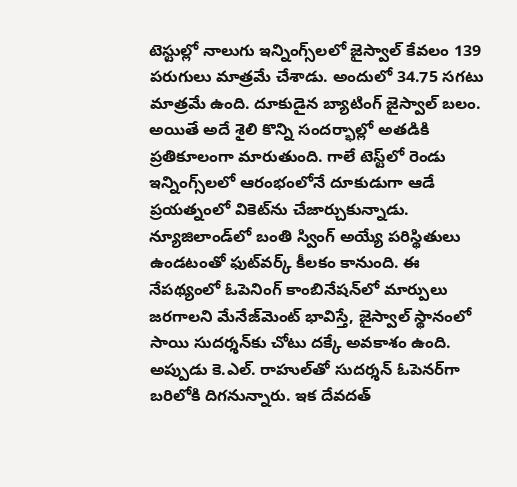టెస్టుల్లో నాలుగు ఇన్నింగ్స్‌లలో జైస్వాల్ కేవలం 139 పరుగులు మాత్రమే చేశాడు. అందులో 34.75 సగటు మాత్రమే ఉంది. దూకుడైన బ్యాటింగ్ జైస్వాల్ బలం. అయితే అదే శైలి కొన్ని సందర్భాల్లో అతడికి ప్రతికూలంగా మారుతుంది. గాలే టెస్ట్‌లో రెండు ఇన్నింగ్స్‌లలో ఆరంభంలోనే దూకుడుగా ఆడే ప్రయత్నంలో వికెట్‌ను చేజార్చుకున్నాడు. న్యూజిలాండ్‌లో బంతి స్వింగ్ అయ్యే పరిస్థితులు ఉండటంతో ఫుట్‌వర్క్ కీలకం కానుంది. ఈ నేపథ్యంలో ఓపెనింగ్ కాంబినేషన్‌లో మార్పులు జరగాలని మేనేజ్‌మెంట్ భావిస్తే, జైస్వాల్ స్థానంలో సాయి సుదర్శన్‌కు చోటు దక్కే అవకాశం ఉంది. అప్పుడు కె.ఎల్. రాహుల్‌తో సుదర్శన్ ఓపెనర్‌గా బరిలోకి దిగనున్నారు. ఇక దేవదత్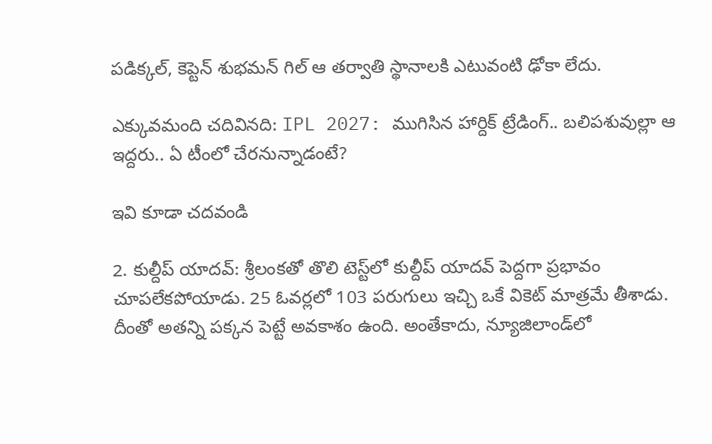పడిక్కల్, కెప్టెన్ శుభమన్ గిల్ ఆ తర్వాతి స్థానాలకి ఎటువంటి ఢోకా లేదు.

ఎక్కువమంది చదివినది: IPL 2027: ముగిసిన హార్దిక్ ట్రేడింగ్.. బలిపశువుల్లా ఆ ఇద్దరు.. ఏ టీంలో చేరనున్నాడంటే?

ఇవి కూడా చదవండి

2. కుల్దీప్ యాదవ్: శ్రీలంకతో తొలి టెస్ట్‌లో కుల్దీప్ యాదవ్ పెద్దగా ప్రభావం చూపలేకపోయాడు. 25 ఓవర్లలో 103 పరుగులు ఇచ్చి ఒకే వికెట్ మాత్రమే తీశాడు. దీంతో అతన్ని పక్కన పెట్టే అవకాశం ఉంది. అంతేకాదు, న్యూజిలాండ్‌లో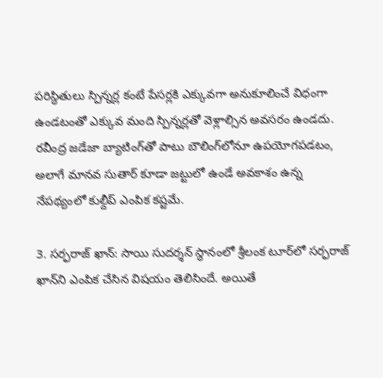పరిస్థితులు స్పిన్నర్ల కంటే పేసర్లకి ఎక్కువగా అనుకూలించే విధంగా ఉండటంతో ఎక్కువ మంది స్పిన్నర్లతో వెళ్లాల్సిన అవసరం ఉండదు. రవీంద్ర జడేజా బ్యాటింగ్‌తో పాటు బౌలింగ్‌లోనూ ఉపయోగపడటం, అలాగే మానవ సుతార్ కూడా జట్టులో ఉండే అవకాశం ఉన్న నేపథ్యంలో కుల్దీప్ ఎంపిక కష్టమే.

3. సర్ఫరాజ్ ఖాన్: సాయి సుదర్శన్ స్థానంలో శ్రీలంక టూర్‌లో సర్ఫరాజ్ ఖాన్‌ని ఎంపిక చేసిన విషయం తెలిసిందే. అయితే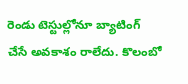రెండు టెస్టుల్లోనూ బ్యాటింగ్ చేసే అవకాశం రాలేదు. కొలంబో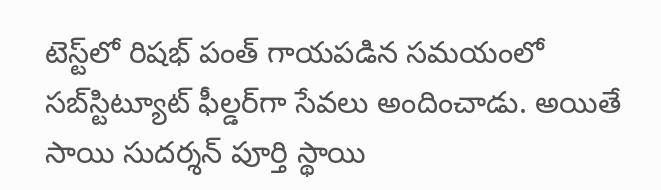టెస్ట్‌లో రిషభ్ పంత్ గాయపడిన సమయంలో సబ్‌స్టిట్యూట్ ఫీల్డర్‌గా సేవలు అందించాడు. అయితే సాయి సుదర్శన్ పూర్తి స్థాయి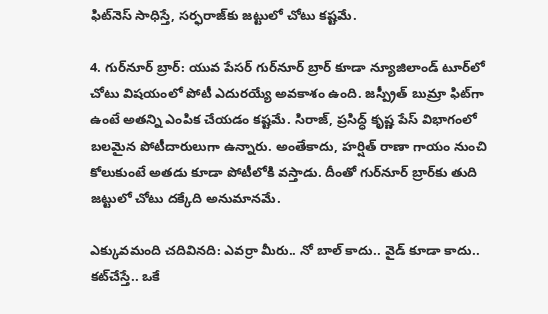ఫిట్‌నెస్ సాధిస్తే, సర్ఫరాజ్‌కు జట్టులో చోటు కష్టమే.

4. గుర్‌నూర్ బ్రార్: యువ పేసర్ గుర్‌నూర్ బ్రార్ కూడా న్యూజిలాండ్ టూర్‌లో చోటు విషయంలో పోటీ ఎదురయ్యే అవకాశం ఉంది. జస్ప్రీత్ బుమ్రా ఫిట్‌గా ఉంటే అతన్ని ఎంపిక చేయడం కష్టమే. సిరాజ్, ప్రసిద్ధ్ కృష్ణ పేస్ విభాగంలో బలమైన పోటీదారులుగా ఉన్నారు. అంతేకాదు, హర్షిత్ రాణా గాయం నుంచి కోలుకుంటే అతడు కూడా పోటీలోకి వస్తాడు. దీంతో గుర్‌నూర్ బ్రార్‌కు తుది జట్టులో చోటు దక్కేది అనుమానమే.

ఎక్కువమంది చదివినది: ఎవర్రా మీరు.. నో బాల్ కాదు.. వైడ్ కూడా కాదు.. కట్‌చేస్తే.. ఒకే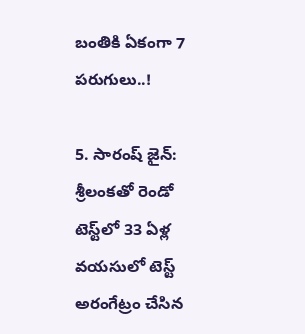బంతికి ఏకంగా 7 పరుగులు..!

5. సారంష్ జైన్: శ్రీలంకతో రెండో టెస్ట్‌లో 33 ఏళ్ల వయసులో టెస్ట్ అరంగేట్రం చేసిన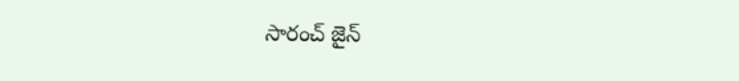సారంచ్ జైన్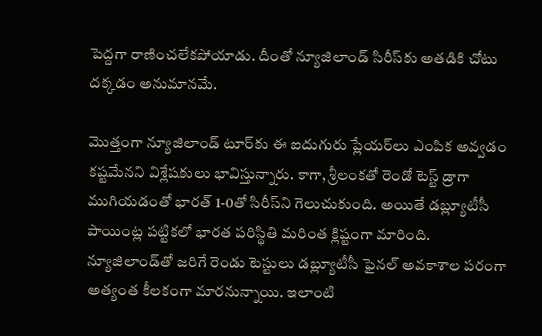పెద్దగా రాణించలేకపోయాడు. దీంతో న్యూజిలాండ్ సిరీస్‌కు అతడికి చోటు దక్కడం అనుమానమే.

మొత్తంగా న్యూజిలాండ్ టూర్‌కు ఈ ఐదుగురు ప్లేయర్‌లు ఎంపిక అవ్వడం కష్టమేనని విశ్లేషకులు భావిస్తున్నారు. కాగా, శ్రీలంకతో రెండో టెస్ట్ డ్రాగా ముగియడంతో భారత్ 1-0తో సిరీస్‌ని గెలుచుకుంది. అయితే డబ్ల్యూటీసీ పాయింట్ల పట్టికలో భారత పరిస్థితి మరింత క్లిష్టంగా మారింది. న్యూజిలాండ్‌తో జరిగే రెండు టెస్టులు డబ్ల్యూటీసీ ఫైనల్ అవకాశాల పరంగా అత్యంత కీలకంగా మారనున్నాయి. ఇలాంటి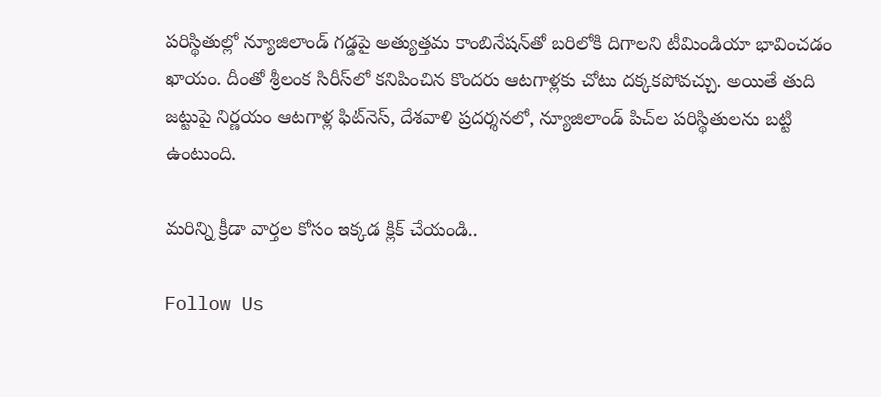పరిస్థితుల్లో న్యూజిలాండ్ గడ్డపై అత్యుత్తమ కాంబినేషన్‌తో బరిలోకి దిగాలని టీమిండియా భావించడం ఖాయం. దీంతో శ్రీలంక సిరీస్‌లో కనిపించిన కొందరు ఆటగాళ్లకు చోటు దక్కకపోవచ్చు. అయితే తుది జట్టుపై నిర్ణయం ఆటగాళ్ల ఫిట్‌నెస్, దేశవాళి ప్రదర్శనలో, న్యూజిలాండ్ పిచ్‌ల పరిస్థితులను బట్టి ఉంటుంది.

మరిన్ని క్రీడా వార్తల కోసం ఇక్కడ క్లిక్ చేయండి..

Follow Us